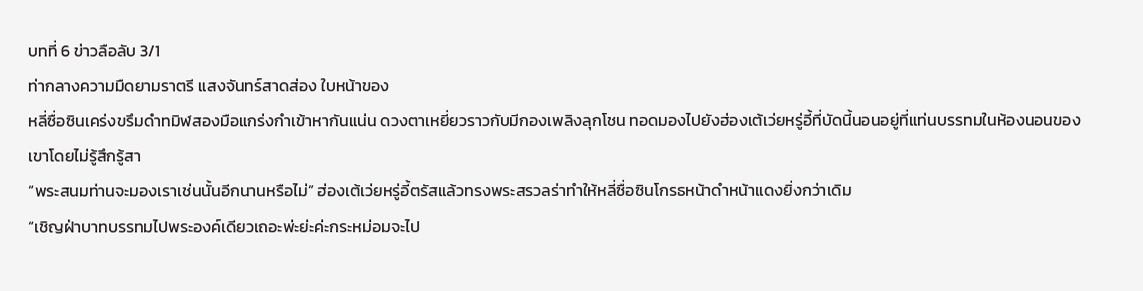บทที่ 6 ข่าวลือลับ 3/1
ท่ากลางความมืดยามราตรี แสงจันทร์สาดส่อง ใบหน้าของ
หลี่ซื่อซินเคร่งขรึมดำทมิฬสองมือแกร่งกำเข้าหากันแน่น ดวงตาเหยี่ยวราวกับมีกองเพลิงลุกโชน ทอดมองไปยังฮ่องเต้เว่ยหรู่อี้ที่บัดนี้นอนอยู่ที่แท่นบรรทมในห้องนอนของเขาโดยไม่รู้สึกรู้สา
“พระสนมท่านจะมองเราเช่นนั้นอีกนานหรือไม่” ฮ่องเต้เว่ยหรู่อี้ตรัสแล้วทรงพระสรวลร่าทำให้หลี่ซื่อซินโกรธหน้าดำหน้าแดงยิ่งกว่าเดิม
“เชิญฝ่าบาทบรรทมไปพระองค์เดียวเถอะพ่ะย่ะค่ะกระหม่อมจะไป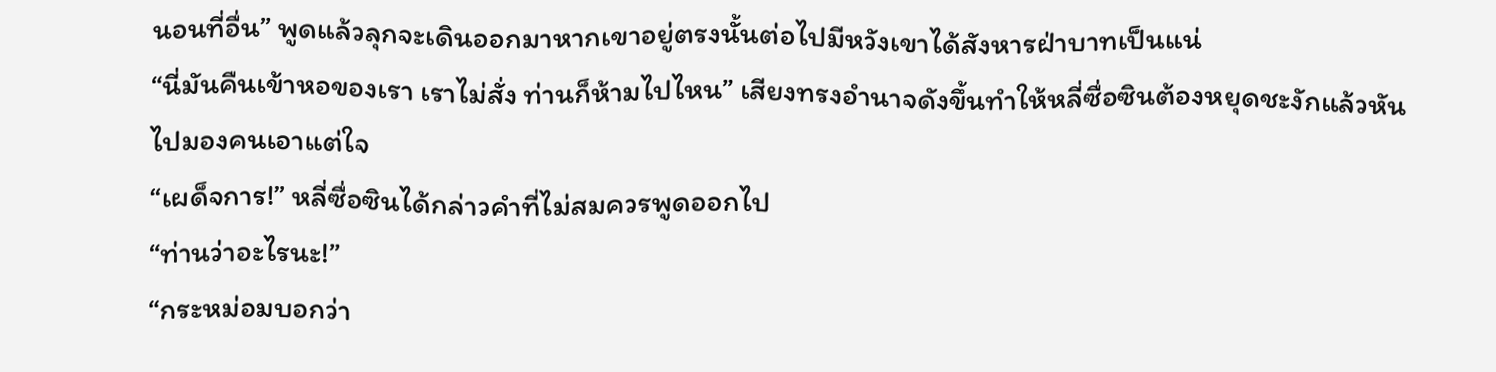นอนที่อื่น” พูดแล้วลุกจะเดินออกมาหากเขาอยู่ตรงนั้นต่อไปมีหวังเขาได้สังหารฝ่าบาทเป็นแน่
“นี่มันคืนเข้าหอของเรา เราไม่สั่ง ท่านก็ห้ามไปไหน” เสียงทรงอำนาจดังขึ้นทำให้หลี่ซื่อซินต้องหยุดชะงักแล้วหันไปมองคนเอาแต่ใจ
“เผด็จการ!” หลี่ซื่อซินได้กล่าวคำที่ไม่สมควรพูดออกไป
“ท่านว่าอะไรนะ!”
“กระหม่อมบอกว่า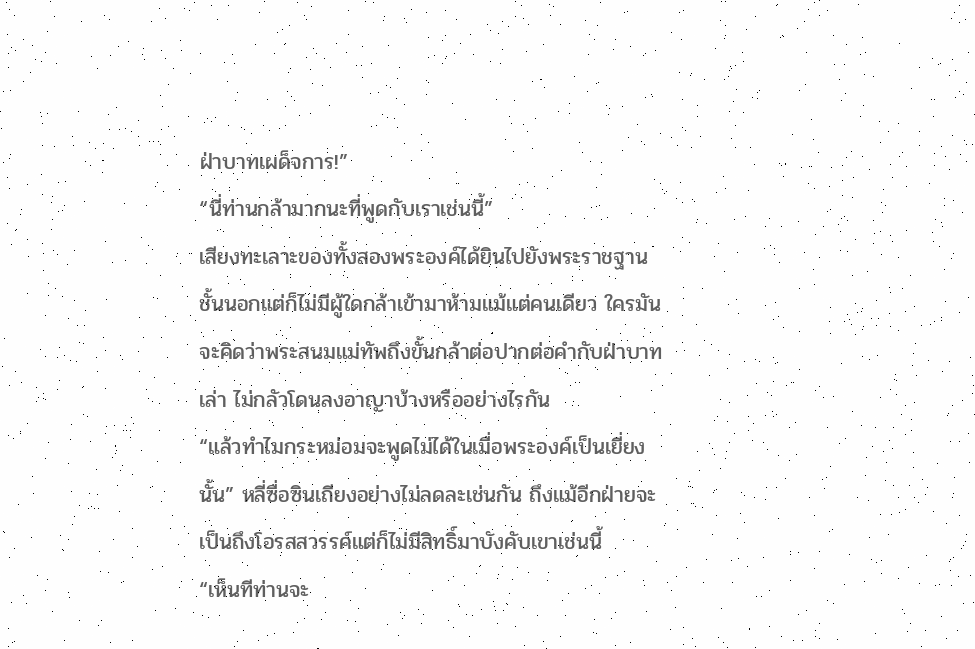ฝ่าบาทเผด็จการ!”
“นี่ท่านกล้ามากนะที่พูดกับเราเช่นนี้”
เสียงทะเลาะของทั้งสองพระองค์ได้ยินไปยังพระราชฐานชั้นนอกแต่ก็ไม่มีผู้ใดกล้าเข้ามาห้ามแม้แต่คนเดียว ใครมันจะคิดว่าพระสนมแม่ทัพถึงขั้นกล้าต่อปากต่อคำกับฝ่าบาทเล่า ไม่กลัวโดนลงอาญาบ้างหรืออย่างไรกัน
“แล้วทำไมกระหม่อมจะพูดไม่ได้ในเมื่อพระองค์เป็นเยี่ยงนั้น” หลี่ซื่อซินเถียงอย่างไม่ลดละเช่นกัน ถึงแม้อีกฝ่ายจะเป็นถึงโอรสสวรรค์แต่ก็ไม่มีสิทธิ์มาบังคับเขาเช่นนี้
“เห็นทีท่านจะ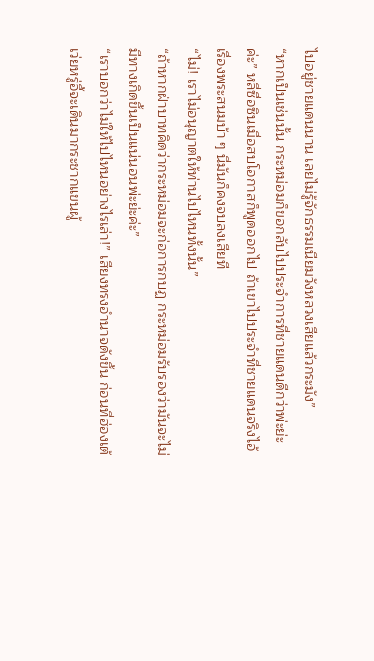ไปอยู่ชายแดนนาน เลยไม่รู้จักธรรมเนียมวังหลวงเสียแล้วกระมัง”
“หากเป็นเช่นนั้น กระหม่อมก็ขอกลับไปประจำการที่ชายแดนดีกว่าพ่ะย่ะค่ะ” หลี่ซื่อซินเมื่อสบโอกาสก็พูดออกไป ถ้าเขาไปประจำที่ชายแดนจริงไอ้เรื่องพระสนมบ้า ๆ นี่มันก็คงจบลงเสียที
“ไม่! เราไม่อนุญาตให้ท่านไปไหนทั้งนั้น”
“ถ้าหากฝ่าบาทคิดว่ากระหม่อมจะก่อการกบฏ กระหม่อมรับรองว่ามันจะไม่มีทางเกิดขึ้นเป็นแน่นอนพ่ะย่ะค่ะ”
“เราบอกว่าไม่ให้ไปไหนอย่างไรเล่า!” เสียงทรงอำนาจดังขึ้น ก่อนที่ฮ่องเต้เว่ยหรู่อี้จะเดินมากระชากแขนผู้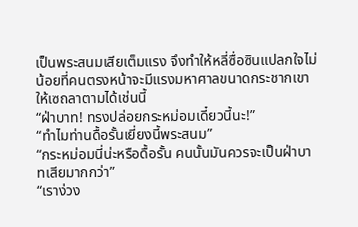เป็นพระสนมเสียเต็มแรง จึงทำให้หลี่ซื่อซินแปลกใจไม่น้อยที่คนตรงหน้าจะมีแรงมหาศาลขนาดกระชากเขาให้เซถลาตามได้เช่นนี้
“ฝ่าบาท! ทรงปล่อยกระหม่อมเดี๋ยวนี้นะ!”
“ทำไมท่านดื้อรั้นเยี่ยงนี้พระสนม”
“กระหม่อมนี่น่ะหรือดื้อรั้น คนนั้นมันควรจะเป็นฝ่าบาทเสียมากกว่า”
“เราง่วง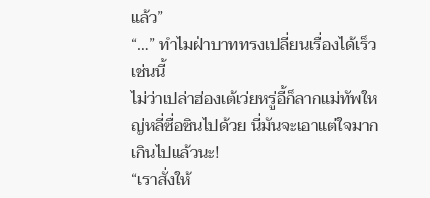แล้ว”
“…” ทำไมฝ่าบาททรงเปลี่ยนเรื่องได้เร็วเช่นนี้
ไม่ว่าเปล่าฮ่องเต้เว่ยหรู่อี้ก็ลากแม่ทัพใหญ่หลี่ซื่อซินไปด้วย นี่มันจะเอาแต่ใจมากเกินไปแล้วนะ!
“เราสั่งให้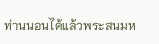ท่านนอนได้แล้วพระสนมห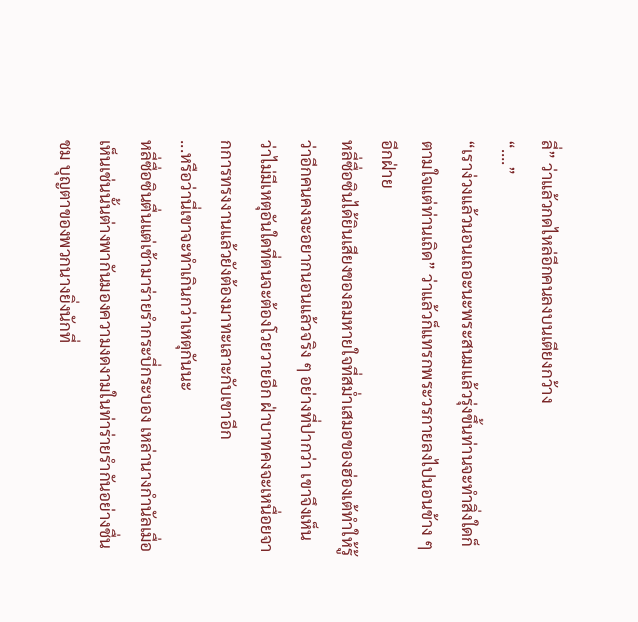ลี่” ว่าแล้วกดไหล่อีกคนลงบนเตียงกว้าง
“….”
“เราง่วงแล้วนอนเถอะนะพระสนมแล้วรุ่งขึ้นท่านจะทำสิ่งใดก็ตามใจแต่ท่านเถิด” ว่าแล้วก็แทรกพระวรกายลงไปนอนข้าง ๆ อีกฝ่าย
หลี่ซื่อซินได้ยินเสียงของลมหายใจที่สม่ำเสมอของฮ่องเต้ทำให้รู้ว่าอีกคนคงจะอยากนอนแล้วจริง ๆ อย่างที่ปากว่า เขาจึงเห็นว่าไม่มีเหตุอันใดที่ตนจะต้องโวยวายอีก ฝ่าบาทคงจะเหนื่อยจากการทรงงานแล้วยังต้องมาทะเลาะกับเขาอีก
...หรือว่านี่เขาจะทำเกินกว่าเหตุกันนะ
หลี่ซื่อซินตื่นแต่เช้ามาร่ายรำกระบี่กระบอง เหล่านางกำนัลเมื่อเห็นเช่นนั้นต่างพากันมองความงดงามในท่าร่ายรำกันอย่างชื่นชม บุญตาของพวกนางยิ่งนักที่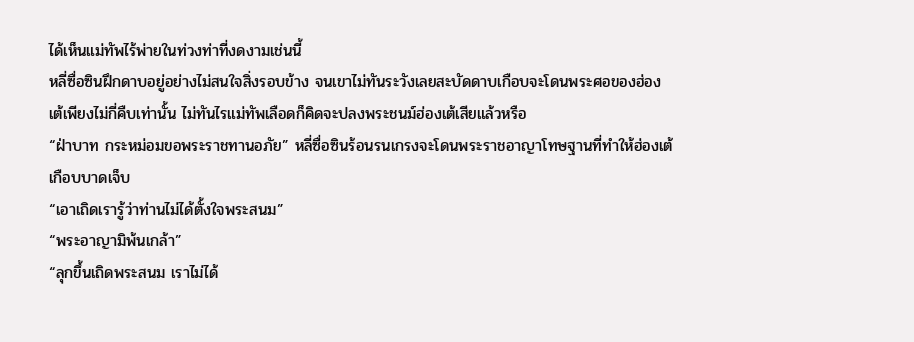ได้เห็นแม่ทัพไร้พ่ายในท่วงท่าที่งดงามเช่นนี้
หลี่ซื่อซินฝึกดาบอยู่อย่างไม่สนใจสิ่งรอบข้าง จนเขาไม่ทันระวังเลยสะบัดดาบเกือบจะโดนพระศอของฮ่องเต้เพียงไม่กี่คืบเท่านั้น ไม่ทันไรแม่ทัพเลือดก็คิดจะปลงพระชนม์ฮ่องเต้เสียแล้วหรือ
“ฝ่าบาท กระหม่อมขอพระราชทานอภัย” หลี่ซื่อซินร้อนรนเกรงจะโดนพระราชอาญาโทษฐานที่ทำให้ฮ่องเต้เกือบบาดเจ็บ
“เอาเถิดเรารู้ว่าท่านไม่ได้ตั้งใจพระสนม”
“พระอาญามิพ้นเกล้า”
“ลุกขึ้นเถิดพระสนม เราไม่ได้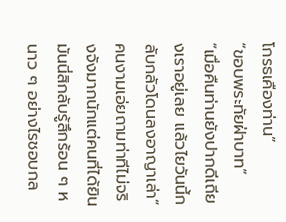โกรธเคืองท่าน”
“ขอบพระทัยฝ่าบาท”
“เมื่อคืนท่านยังปากดีเถียงเราอยู่เลย แล้วไยวันนี้กลับกลัวโดนลงอาญาเล่า” คนงามเอ่ยถามท่าทีไม่จริงจังมากนักแต่คนที่ได้ยินมันนี่สิกลับรู้สึกร้อน ๆ หนาว ๆ อย่างไรชอบกล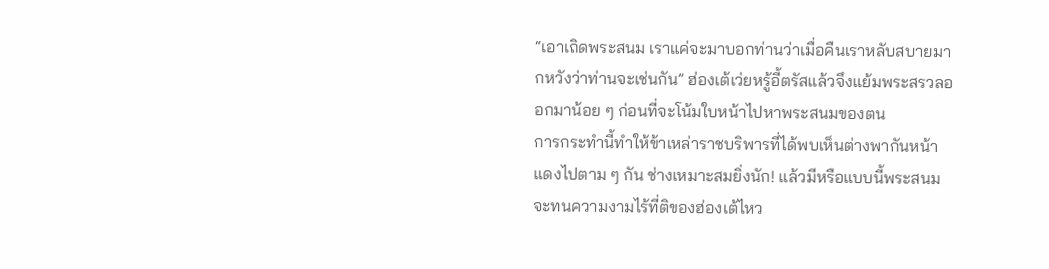“เอาเถิดพระสนม เราแค่จะมาบอกท่านว่าเมื่อคืนเราหลับสบายมากหวังว่าท่านจะเช่นกัน” ฮ่องเต้เว่ยหรู้อี้ตรัสแล้วจึงแย้มพระสรวลออกมาน้อย ๆ ก่อนที่จะโน้มใบหน้าไปหาพระสนมของตน
การกระทำนี้ทำให้ข้าเหล่าราชบริพารที่ได้พบเห็นต่างพากันหน้าแดงไปตาม ๆ กัน ช่างเหมาะสมยิ่งนัก! แล้วมีหรือแบบนี้พระสนมจะทนความงามไร้ที่ติของฮ่องเต้ไหว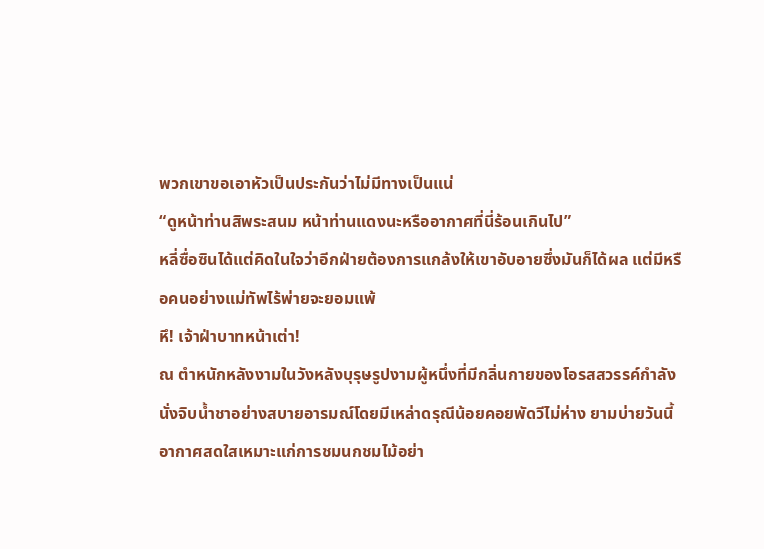พวกเขาขอเอาหัวเป็นประกันว่าไม่มีทางเป็นแน่
“ดูหน้าท่านสิพระสนม หน้าท่านแดงนะหรืออากาศที่นี่ร้อนเกินไป”
หลี่ซื่อซินได้แต่คิดในใจว่าอีกฝ่ายต้องการแกล้งให้เขาอับอายซึ่งมันก็ได้ผล แต่มีหรือคนอย่างแม่ทัพไร้พ่ายจะยอมแพ้
หึ! เจ้าฝ่าบาทหน้าเต่า!
ณ ตำหนักหลังงามในวังหลังบุรุษรูปงามผู้หนึ่งที่มีกลิ่นกายของโอรสสวรรค์กำลังนั่งจิบน้ำชาอย่างสบายอารมณ์โดยมีเหล่าดรุณีน้อยคอยพัดวีไม่ห่าง ยามบ่ายวันนี้อากาศสดใสเหมาะแก่การชมนกชมไม้อย่า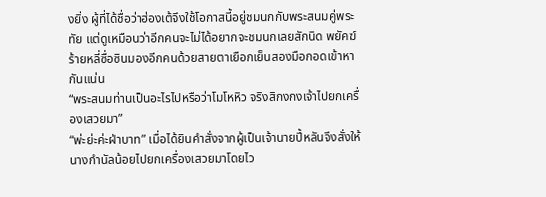งยิ่ง ผู้ที่ได้ชื่อว่าฮ่องเต้จึงใช้โอกาสนี้อยู่ชมนกกับพระสนมคู่พระทัย แต่ดูเหมือนว่าอีกคนจะไม่ได้อยากจะชมนกเลยสักนิด พยัคฆ์ร้ายหลี่ซื่อซินมองอีกคนด้วยสายตาเยือกเย็นสองมือกอดเข้าหากันแน่น
“พระสนมท่านเป็นอะไรไปหรือว่าโมโหหิว จริงสิกงกงเจ้าไปยกเครื่องเสวยมา”
“พ่ะย่ะค่ะฝ่าบาท” เมื่อได้ยินคำสั่งจากผู้เป็นเจ้านายปี้หลันจึงสั่งให้นางกำนัลน้อยไปยกเครื่องเสวยมาโดยไว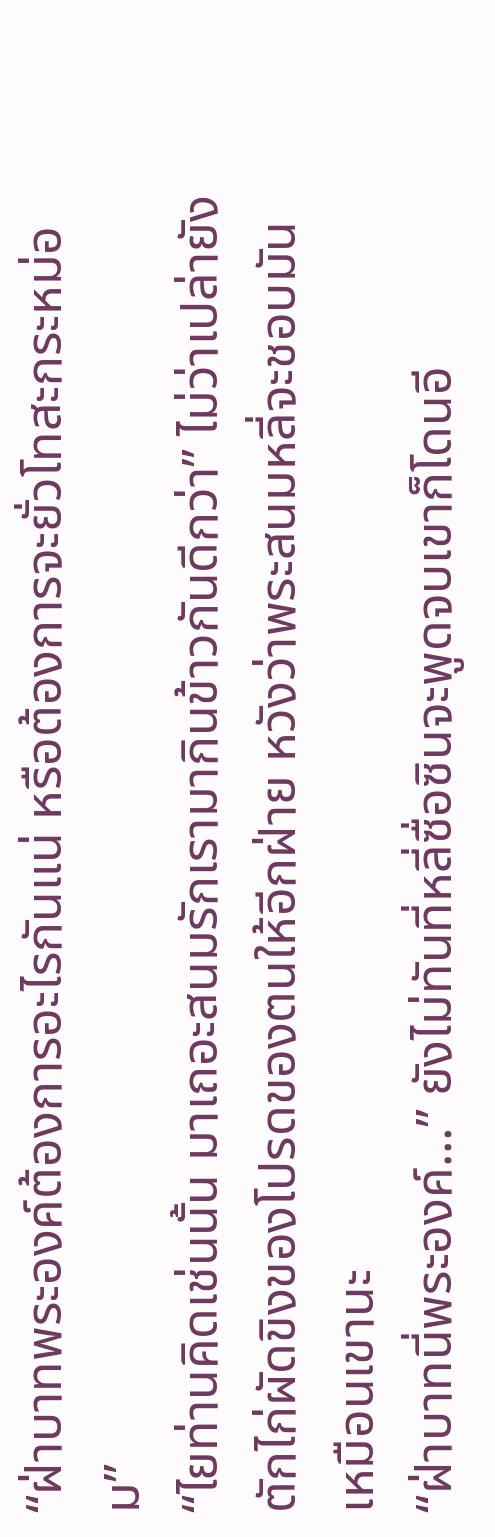“ฝ่าบาทพระองค์ต้องการอะไรกันแน่ หรือต้องการจะยั่วโทสะกระหม่อม”
“ไยท่านคิดเช่นนั้น มาเถอะสนมรักเรามากินข้าวกันดีกว่า” ไม่ว่าเปล่ายังตักไก่ผัดขิงของโปรดของตนให้อีกฝ่าย หวังว่าพระสนมหลี่จะชอบมันเหมือนเขานะ
“ฝ่าบาทนี่พระองค์…” ยังไม่ทันที่หลี่ซื่อซินจะพูดจบเขาก็โดนอี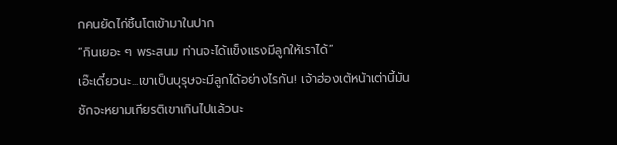กคนยัดไก่ชิ้นโตเข้ามาในปาก
“กินเยอะ ๆ พระสนม ท่านจะได้แข็งแรงมีลูกให้เราได้”
เอ๊ะเดี๋ยวนะ...เขาเป็นบุรุษจะมีลูกได้อย่างไรกัน! เจ้าฮ่องเต้หน้าเต่านี้มันชักจะหยามเกียรติเขาเกินไปแล้วนะ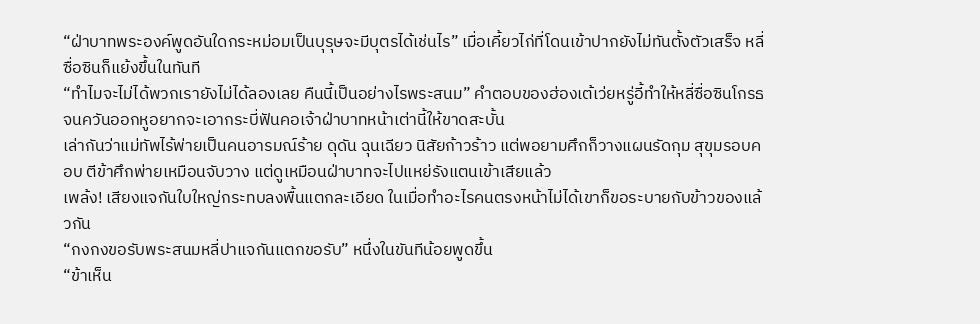“ฝ่าบาทพระองค์พูดอันใดกระหม่อมเป็นบุรุษจะมีบุตรได้เช่นไร” เมื่อเคี้ยวไก่ที่โดนเข้าปากยังไม่ทันตั้งตัวเสร็จ หลี่ซื่อซินก็แย้งขึ้นในทันที
“ทำไมจะไม่ได้พวกเรายังไม่ได้ลองเลย คืนนี้เป็นอย่างไรพระสนม” คำตอบของฮ่องเต้เว่ยหรู่อี้ทำให้หลี่ซื่อซินโกรธจนควันออกหูอยากจะเอากระบี่ฟันคอเจ้าฝ่าบาทหน้าเต่านี้ให้ขาดสะบั้น
เล่ากันว่าแม่ทัพไร้พ่ายเป็นคนอารมณ์ร้าย ดุดัน ฉุนเฉียว นิสัยก้าวร้าว แต่พอยามศึกก็วางแผนรัดกุม สุขุมรอบคอบ ตีข้าศึกพ่ายเหมือนจับวาง แต่ดูเหมือนฝ่าบาทจะไปแหย่รังแตนเข้าเสียแล้ว
เพล้ง! เสียงแจกันใบใหญ่กระทบลงพื้นแตกละเอียด ในเมื่อทำอะไรคนตรงหน้าไม่ได้เขาก็ขอระบายกับข้าวของแล้วกัน
“กงกงขอรับพระสนมหลี่ปาแจกันแตกขอรับ” หนึ่งในขันทีน้อยพูดขึ้น
“ข้าเห็น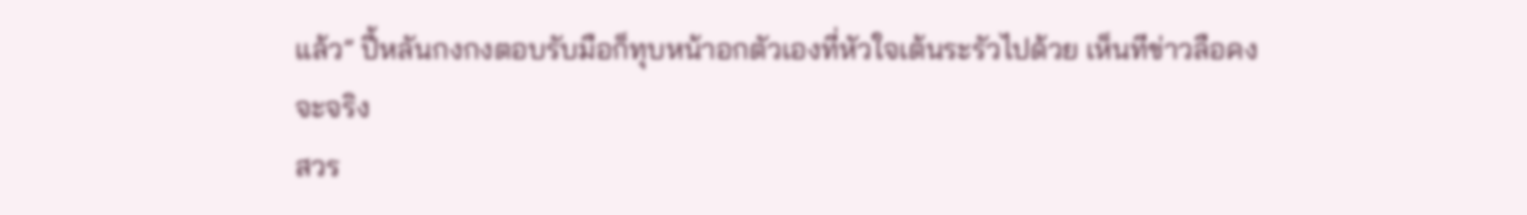แล้ว” ปี้หลันกงกงตอบรับมือก็ทุบหน้าอกตัวเองที่หัวใจเต้นระรัวไปด้วย เห็นทีข่าวลือคงจะจริง
สวร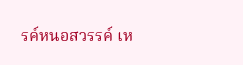รค์หนอสวรรค์ เห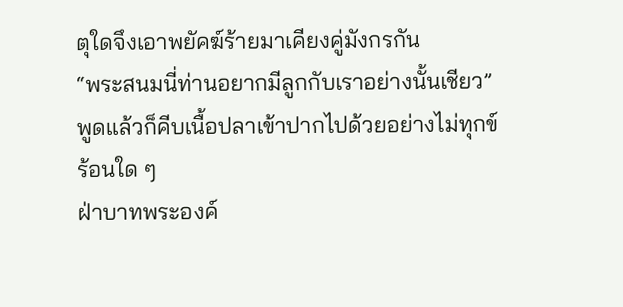ตุใดจึงเอาพยัคฆ์ร้ายมาเคียงคู่มังกรกัน
“พระสนมนี่ท่านอยากมีลูกกับเราอย่างนั้นเชียว” พูดแล้วก็คีบเนื้อปลาเข้าปากไปด้วยอย่างไม่ทุกข์ร้อนใด ๆ
ฝ่าบาทพระองค์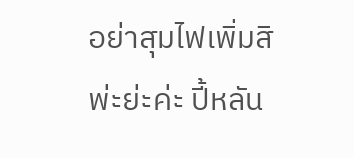อย่าสุมไฟเพิ่มสิพ่ะย่ะค่ะ ปี้หลัน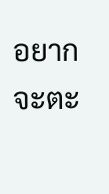อยากจะตะ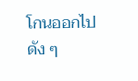โกนออกไปดัง ๆ